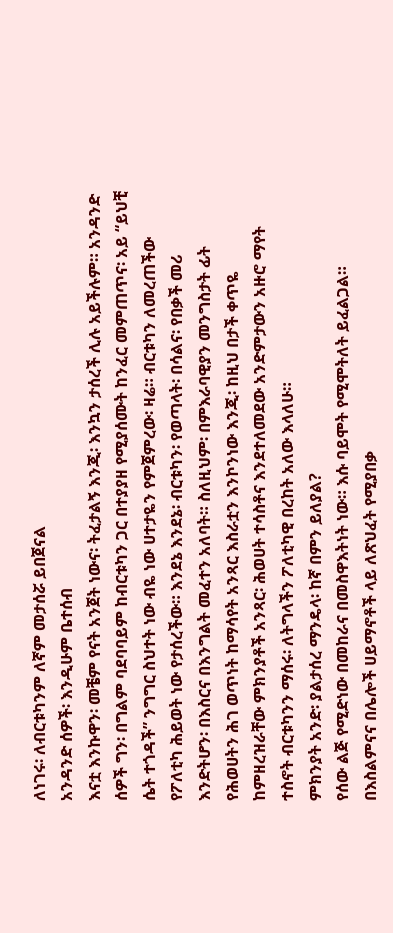ለነገሩ፡ ለብርቱካንም ለኛም መታሰሯ ይበጀናል
አንዳንድ ሰዎች፡ እንዲሁም ቤተሰብ
እናቷ እንኩዋን፡ መቼም የናት አንጀት ነውና፡ ትፈታልኝ እንጂ፡ እንኳን ታሰረች ሊሉ አይችሉም። አንዳንድ ሰዎች ግን፡ በግልም ባደባባይም ከብርቱካን ጋር በተያያዘ የሚያሰሙት ከንፈር መምጠጥና፡ አይ “ይህቺ ሴት ተጎዳች” ንግግር ስህተት ነው ብዬ ነው ሀተታዬን የምጀምረው፡ ዛሬ። ብርቱካን ለመረጠችው የፖለቲካ ሕይወት ነው የታሰረችው። እንደኔ እንደኔ፡ ብርቱካን፡ የወጣላት፡ በሳልና፡ የበቃች መሪ እንድትሆን፡ በእስርና በእንግልት መፈተን አለባት። ስለዚህም፡ በምእራባዊያን መንግስታት ፊት የሕወሀትን ሕገ ወጥነት ከማሳየት አንጻር እስራቷን እንኮንነው እንጂ፡ ከዚህ በታች ቀጥዬ ከምዘረዝራቸው ምክንያቶች አንጻር፡ ሕወሀት ተሳስቶና እንደተለመደው አንድምታውን አዙሮ ማየት ተስኖት ብርቱካንን ማሰሩ፡ ለትግላችን ፖለቲካዊ በረከት አለው እላለሁ።
ምክንያት አንድ፡ ያልታሰረ ማንዴላ፡ ከኛ በምን ይለያል?
የሰው ልጅ የሚድነው በመከራና በመስዋእትነት ነው። እሱ ባይሞት የሚሞትለት ይፈልጋል። በእስልምናና በሌሎች ሀይማኖቶች ላይ ለጽህፈት የሚያበቃ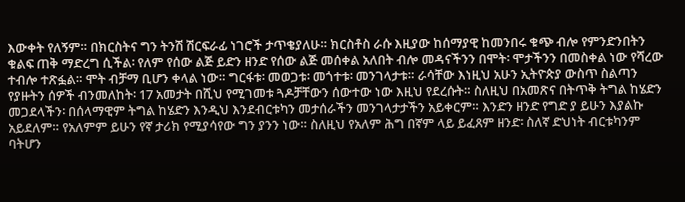እውቀት የለኝም። በክርስትና ግን ትንሽ ሽርፍራፊ ነገሮች ታጥቄያለሁ። ክርስቶስ ራሱ እዚያው ከሰማያዊ ከመንበሩ ቁጭ ብሎ የምንድንበትን ቁልፍ ጠቅ ማድረግ ሲችል፡ የለም የሰው ልጅ ይድን ዘንድ የሰው ልጅ መሰቀል አለበት ብሎ መዳናችንን በሞት፡ ሞታችንን በመስቀል ነው የሻረው ተብሎ ተጽፏል። ሞት ብቻማ ቢሆን ቀላል ነው። ግርፋቱ፡ መወጋቱ፡ መጎተቱ፡ መንገላታቱ። ራሳቸው እነዚህ አሁን ኢትዮጵያ ውስጥ ስልጣን የያዙትን ሰዎች ብንመለከት፡ 17 አመታት በሺህ የሚገመቱ ጓዶቻቸውን ሰውተው ነው እዚህ የደረሱት። ስለዚህ በአመጽና በትጥቅ ትግል ከሄድን መጋደላችን፡ በሰላማዊም ትግል ከሄድን እንዲህ እንደብርቱካን መታሰራችን መንገላታታችን አይቀርም። እንድን ዘንድ የግድ ያ ይሁን እያልኩ አይደለም። የአለምም ይሁን የኛ ታሪክ የሚያሳየው ግን ያንን ነው። ስለዚህ የአለም ሕግ በኛም ላይ ይፈጸም ዘንድ፡ ስለኛ ድህነት ብርቱካንም ባትሆን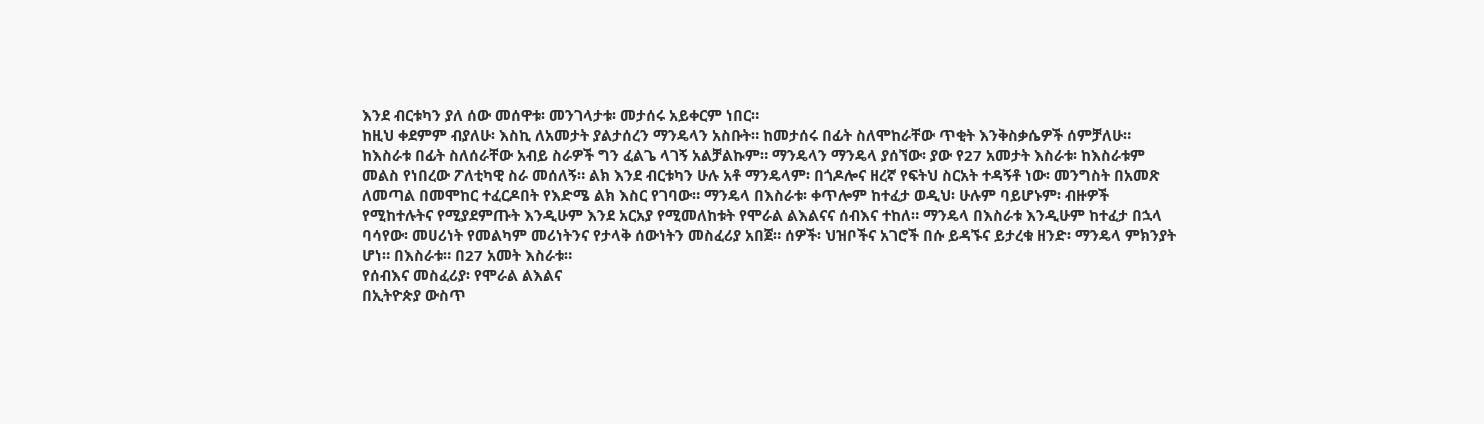እንደ ብርቱካን ያለ ሰው መሰዋቱ፡ መንገላታቱ፡ መታሰሩ አይቀርም ነበር።
ከዚህ ቀደምም ብያለሁ፡ እስኪ ለአመታት ያልታሰረን ማንዴላን አስቡት። ከመታሰሩ በፊት ስለሞከራቸው ጥቂት እንቅስቃሴዎች ሰምቻለሁ። ከእስራቱ በፊት ስለሰራቸው አብይ ስራዎች ግን ፈልጌ ላገኝ አልቻልኩም። ማንዴላን ማንዴላ ያሰኘው፡ ያው የ27 አመታት እስራቱ፡ ከእስራቱም መልስ የነበረው ፖለቲካዊ ስራ መሰለኝ። ልክ እንደ ብርቱካን ሁሉ አቶ ማንዴላም፡ በጎዶሎና ዘረኛ የፍትህ ስርአት ተዳኝቶ ነው፡ መንግስት በአመጽ ለመጣል በመሞከር ተፈርዶበት የእድሜ ልክ እስር የገባው። ማንዴላ በእስራቱ፡ ቀጥሎም ከተፈታ ወዲህ፡ ሁሉም ባይሆኑም፡ ብዙዎች የሚከተሉትና የሚያደምጡት እንዲሁም እንደ አርአያ የሚመለከቱት የሞራል ልእልናና ሰብእና ተከለ። ማንዴላ በእስራቱ እንዲሁም ከተፈታ በኋላ ባሳየው፡ መሀሪነት የመልካም መሪነትንና የታላቅ ሰውነትን መስፈሪያ አበጀ። ሰዎች፡ ህዝቦችና አገሮች በሱ ይዳኙና ይታረቁ ዘንድ፡ ማንዴላ ምክንያት ሆነ። በእስራቱ። በ27 አመት እስራቱ።
የሰብእና መስፈሪያ፡ የሞራል ልእልና
በኢትዮጵያ ውስጥ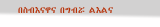በስብእናዋና በግብሯ ልእልና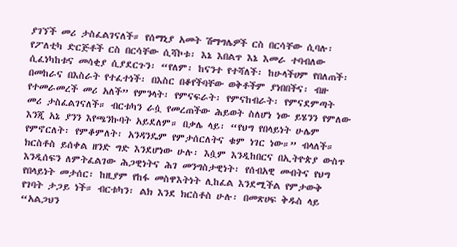ያገኘች መሪ ታስፈልገናለች። የሰማኒያ አመት ሽማግሌዎች ርስ በርሳቸው ሲባሉ፡ የፖለቲካ ድርጅቶች ርስ በርሳቸው ሲሻኮቱ፡ እኔ እበልጥ እኔ እመራ ተባብለው ሲፈነካከቱና መሳቂያ ሲያደርጉን፡ “የለም፡ ከናንተ የተሻለች፡ ከሁላችሀም የበለጠች፡ በመከራና በእስራት የተፈተነች፡ በእስር በቆየችባቸው ወቅቶችም ያነበበችና፡ ብዙ የተመራመረች መሪ አለች” የምንላት፡ የምናፍራት፡ የምናከብራት፡ የምናደምጣት መሪ ታስፈልገናለች። ብርቱካን ራሷ የመረጠችው ሕይወት ስለሆነ ነው ይሄንን የምለው እንጂ አኔ ያንን እየጫንኩባት አይደለም። በቃሌ ላይ፡ “የህግ የበላይነት ሁሌም የምኖርለት፡ የምቆምለት፡ አንዳንዴም የምታሰርለትና ቁም ነገር ነው።” ብላለች። ክርስቶስ ይሰቀል ዘንድ ግድ እንደሆነው ሁሉ፡ እሷም እንዲከበርና በኢትዮጵያ ውስጥ እንዲሰፍን ለምትፈልገው ሕጋዊነትና ሕገ መንግስታዊነት፡ የሰብአዊ መብትና የህግ የበላይነት መታሰር፡ ከዚያም የከፋ መስዋእትነት ሊከፈል እንደሚችል የምታውቅ የገባት ታጋይ ነች። ብርቱካን፡ ልክ እንደ ክርስቶስ ሁሉ፡ በመጽሀፍ ቅዱስ ላይ “አልጋህን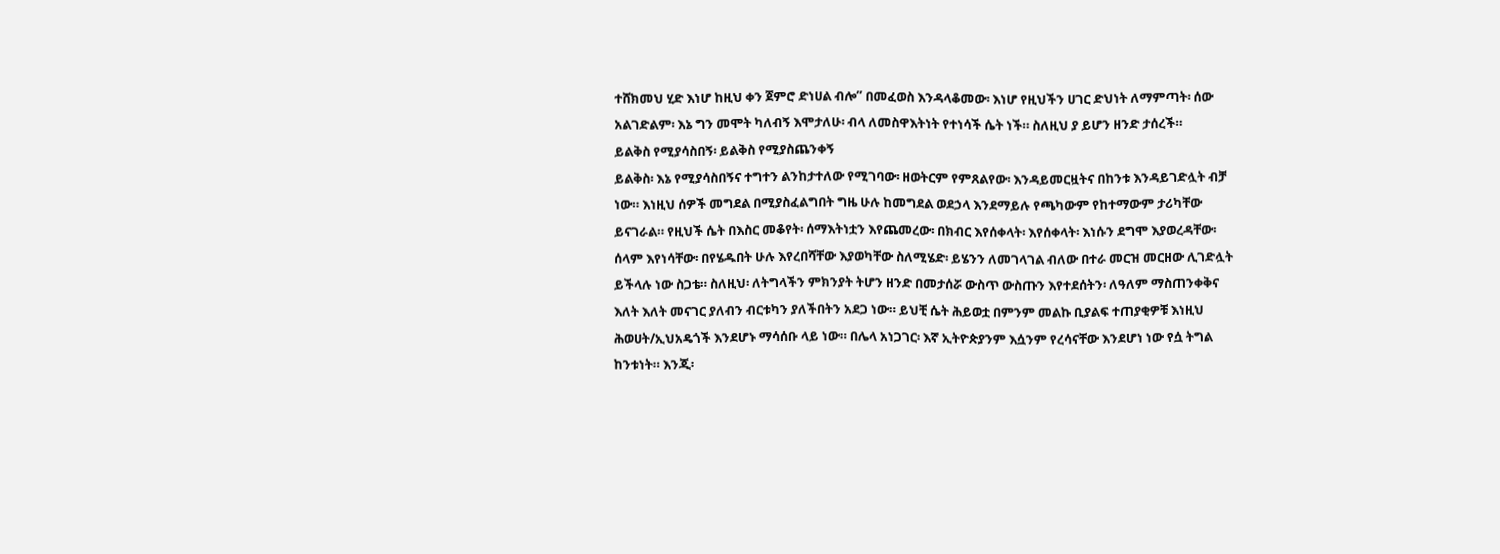ተሸክመህ ሂድ እነሆ ከዚህ ቀን ጀምሮ ድነሀል ብሎ” በመፈወስ እንዳላቆመው፡ እነሆ የዚህችን ሀገር ድህነት ለማምጣት፡ ሰው አልገድልም፡ እኔ ግን መሞት ካለብኝ እሞታለሁ፡ ብላ ለመስዋእትነት የተነሳች ሴት ነች። ስለዚህ ያ ይሆን ዘንድ ታሰረች።
ይልቅስ የሚያሳስበኝ፡ ይልቅስ የሚያስጨንቀኝ
ይልቅስ፡ እኔ የሚያሳስበኝና ተግተን ልንከታተለው የሚገባው፡ ዘወትርም የምጸልየው፡ እንዳይመርዟትና በከንቱ እንዳይገድሏት ብቻ ነው። እነዚህ ሰዎች መግደል በሚያስፈልግበት ግዜ ሁሉ ከመግደል ወደኃላ እንደማይሉ የጫካውም የከተማውም ታሪካቸው ይናገራል። የዚህች ሴት በእስር መቆየት፡ ሰማእትነቷን እየጨመረው፡ በክብር እየሰቀላት፡ እየሰቀላት፡ እነሱን ደግሞ እያወረዳቸው፡ ሰላም እየነሳቸው፡ በየሄዱበት ሁሉ እየረበሻቸው እያወካቸው ስለሚሄድ፡ ይሄንን ለመገላገል ብለው በተራ መርዝ መርዘው ሊገድሏት ይችላሉ ነው ስጋቴ። ስለዚህ፡ ለትግላችን ምክንያት ትሆን ዘንድ በመታሰሯ ውስጥ ውስጡን እየተደሰትን፡ ለዓለም ማስጠንቀቅና እለት እለት መናገር ያለብን ብርቱካን ያለችበትን አደጋ ነው። ይህቺ ሴት ሕይወቷ በምንም መልኩ ቢያልፍ ተጠያቂዎቹ እነዚህ ሕወሀት/ኢህአዴጎች እንደሆኑ ማሳሰቡ ላይ ነው። በሌላ አነጋገር፡ እኛ ኢትዮጵያንም እሷንም የረሳናቸው እንደሆነ ነው የሷ ትግል ከንቱነት። እንጂ፡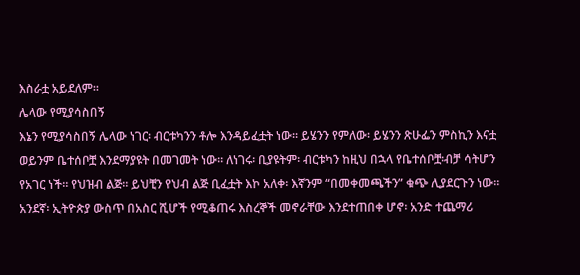እስራቷ አይደለም።
ሌላው የሚያሳስበኝ
እኔን የሚያሳስበኝ ሌላው ነገር፡ ብርቱካንን ቶሎ እንዳይፈቷት ነው። ይሄንን የምለው፡ ይሄንን ጽሁፌን ምስኪን እናቷ ወይንም ቤተሰቦቿ እንደማያዩት በመገመት ነው። ለነገሩ፡ ቢያዩትም፡ ብርቱካን ከዚህ በኋላ የቤተሰቦቿ፡ብቻ ሳትሆን የአገር ነች። የህዝብ ልጅ። ይህቺን የህብ ልጅ ቢፈቷት እኮ አለቀ፡ እኛንም “በመቀመጫችን” ቁጭ ሊያደርጉን ነው። አንደኛ፡ ኢትዮጵያ ውስጥ በአስር ሺሆች የሚቆጠሩ እስረኞች መኖራቸው እንደተጠበቀ ሆኖ፡ አንድ ተጨማሪ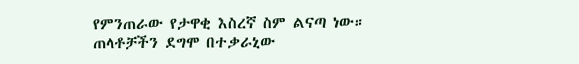የምንጠራው የታዋቂ እስረኛ ስም ልናጣ ነው። ጠላቶቻችን ደግሞ በተቃራኒው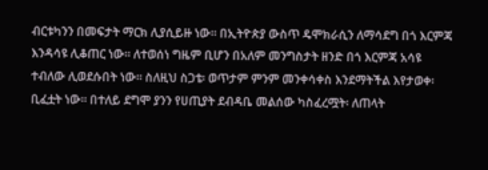ብርቱካንን በመፍታት ማርክ ሊያሲይዙ ነው። በኢትዮጵያ ውስጥ ዴሞክራሲን ለማሳደግ በጎ እርምጃ እንዳሳዩ ሊቆጠር ነው። ለተወሰነ ግዜም ቢሆን በአለም መንግስታት ዘንድ በጎ እርምጃ አሳዩ ተብለው ሊወደሱበት ነው። ስለዚህ ስጋቴ፡ ወጥታም ምንም መንቀሳቀስ እንደማትችል እየታወቀ፡ ቢፈቷት ነው። በተለይ ደግሞ ያንን የሀጢያት ደብዳቤ መልሰው ካስፈረሟት፡ ለጠላት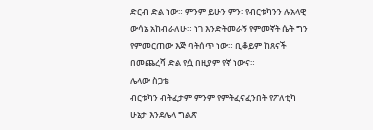ድርብ ድል ነው። ምንም ይሁን ምን፡ የብርቱካንን ሉአላዊ ውሳኔ አከብራለሁ። ነገ እንድትመራኝ የምመኛት ሴት ግን የምመርጠው እጅ ባትሰጥ ነው። ቢቆይም ከጸናች በመጨረሻ ድል የሷ በዚያም የኛ ነውና።
ሌላው ስጋቴ
ብርቱካን ብትፈታም ምንም የምትፈናፈንበት የፖለቲካ ሁኔታ እንደሌላ ግልጽ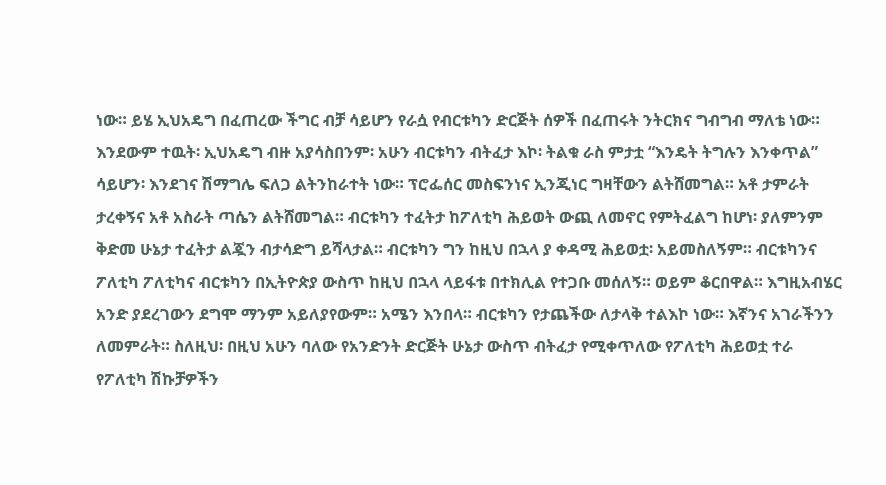ነው። ይሄ ኢህአዴግ በፈጠረው ችግር ብቻ ሳይሆን የራሷ የብርቱካን ድርጅት ሰዎች በፈጠሩት ንትርክና ግብግብ ማለቴ ነው። እንደውም ተዉት፡ ኢህአዴግ ብዙ አያሳስበንም፡ አሁን ብርቱካን ብትፈታ እኮ፡ ትልቁ ራስ ምታቷ “እንዴት ትግሉን እንቀጥል” ሳይሆን፡ እንደገና ሽማግሌ ፍለጋ ልትንከራተት ነው። ፕሮፌሰር መስፍንነና ኢንጂነር ግዛቸውን ልትሸመግል። አቶ ታምራት ታረቀኝና አቶ አስራት ጣሴን ልትሸመግል። ብርቱካን ተፈትታ ከፖለቲካ ሕይወት ውጪ ለመኖር የምትፈልግ ከሆነ፡ ያለምንም ቅድመ ሁኔታ ተፈትታ ልጇን ብታሳድግ ይሻላታል። ብርቱካን ግን ከዚህ በኋላ ያ ቀዳሚ ሕይወቷ፡ አይመስለኝም። ብርቱካንና ፖለቲካ ፖለቲካና ብርቱካን በኢትዮጵያ ውስጥ ከዚህ በኋላ ላይፋቱ በተክሊል የተጋቡ መሰለኝ። ወይም ቆርበዋል። እግዚአብሄር አንድ ያደረገውን ደግሞ ማንም አይለያየውም። አሜን እንበላ። ብርቱካን የታጨችው ለታላቅ ተልእኮ ነው። እኛንና አገራችንን ለመምራት። ስለዚህ፡ በዚህ አሁን ባለው የአንድንት ድርጅት ሁኔታ ውስጥ ብትፈታ የሚቀጥለው የፖለቲካ ሕይወቷ ተራ የፖለቲካ ሽኩቻዎችን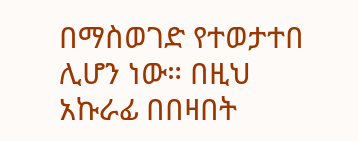በማስወገድ የተወታተበ ሊሆን ነው። በዚህ አኩራፊ በበዛበት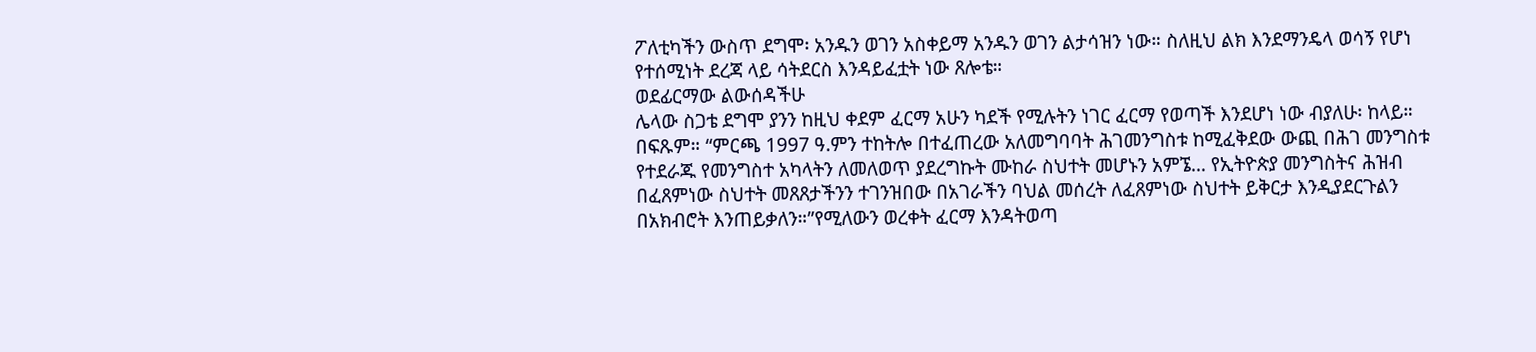ፖለቲካችን ውስጥ ደግሞ፡ አንዱን ወገን አስቀይማ አንዱን ወገን ልታሳዝን ነው። ስለዚህ ልክ እንደማንዴላ ወሳኝ የሆነ የተሰሚነት ደረጃ ላይ ሳትደርስ እንዳይፈቷት ነው ጸሎቴ።
ወደፊርማው ልውሰዳችሁ
ሌላው ስጋቴ ደግሞ ያንን ከዚህ ቀደም ፈርማ አሁን ካደች የሚሉትን ነገር ፈርማ የወጣች እንደሆነ ነው ብያለሁ፡ ከላይ። በፍጹም። “ምርጫ 1997 ዓ.ምን ተከትሎ በተፈጠረው አለመግባባት ሕገመንግስቱ ከሚፈቅደው ውጪ በሕገ መንግስቱ የተደራጁ የመንግስተ አካላትን ለመለወጥ ያደረግኩት ሙከራ ስህተት መሆኑን አምኜ… የኢትዮጵያ መንግስትና ሕዝብ በፈጸምነው ስህተት መጸጸታችንን ተገንዝበው በአገራችን ባህል መሰረት ለፈጸምነው ስህተት ይቅርታ እንዲያደርጉልን በአክብሮት እንጠይቃለን።”የሚለውን ወረቀት ፈርማ እንዳትወጣ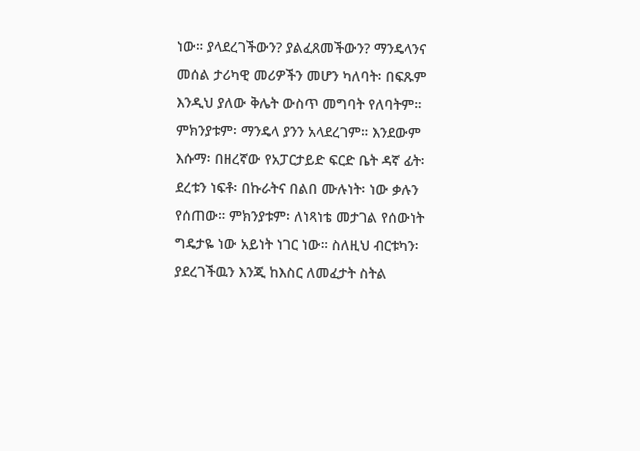ነው። ያላደረገችውን? ያልፈጸመችውን? ማንዴላንና መሰል ታሪካዊ መሪዎችን መሆን ካለባት፡ በፍጹም እንዲህ ያለው ቅሌት ውስጥ መግባት የለባትም። ምክንያቱም፡ ማንዴላ ያንን አላደረገም። እንደውም እሱማ፡ በዘረኛው የአፓርታይድ ፍርድ ቤት ዳኛ ፊት፡ ደረቱን ነፍቶ፡ በኩራትና በልበ ሙሉነት፡ ነው ቃሉን የሰጠው። ምክንያቱም፡ ለነጻነቴ መታገል የሰውነት ግዴታዬ ነው አይነት ነገር ነው። ስለዚህ ብርቱካን፡ ያደረገችዉን እንጂ ከእስር ለመፈታት ስትል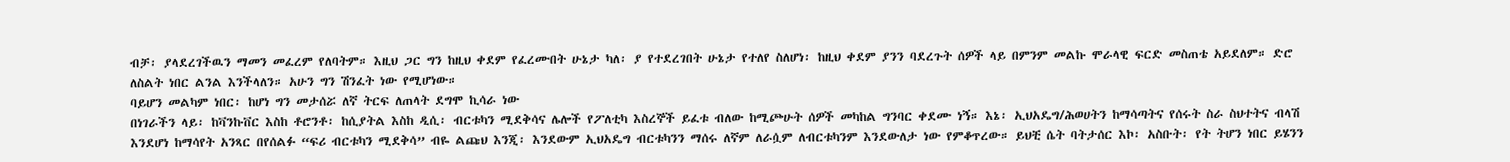ብቻ፡ ያላደረገችዉን ማመን መፈረም የለባትም። እዚህ ጋር ግን ከዚህ ቀደም የፈረሙበት ሁኔታ ካለ፡ ያ የተደረገበት ሁኔታ የተለየ ስለሆነ፡ ከዚህ ቀደም ያንን ባደረጉት ሰዎች ላይ በምንም መልኩ ሞራላዊ ፍርድ መስጠቴ አይደለም። ድሮ ለስልት ነበር ልንል እንችላለን። አሁን ግን ሽንፈት ነው የሚሆነው።
ባይሆን መልካም ነበር፡ ከሆነ ግን መታሰሯ ለኛ ትርፍ ለጠላት ደግሞ ኪሳራ ነው
በነገራችን ላይ፡ ከቫንኩቨር እስከ ቶሮንቶ፡ ከሲያትል እስከ ዲሲ፡ ብርቱካን ሚደቅሳና ሌሎች የፖለቲካ እስረኞች ይፈቱ ብለው ከሚጮሁት ሰዎች መካከል ግንባር ቀደሙ ነኝ። እኔ፡ ኢህአዴግ/ሕወሀትን ከማሳጣትና የሰሩት ስራ ስህተትና ብላሽ እንደሆነ ከማሳየት አንጻር በየሰልፉ “ፍሪ ብርቱካን ሚደቅሳ” ብዬ ልጩህ እንጂ፡ እንደውም ኢህአዴግ ብርቱካንን ማሰሩ ለኛም ለራሷም ለብርቱካንም እንደውለታ ነው የምቆጥረው። ይህቺ ሴት ባትታሰር እኮ፡ አስቡት፡ የት ትሆን ነበር ይሄንን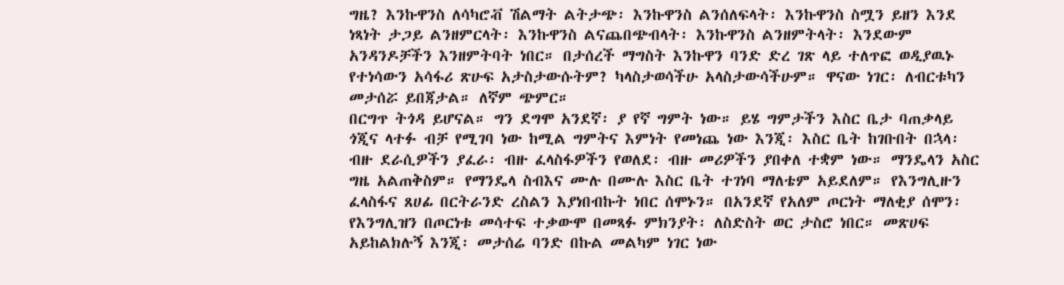ግዜ? እንኩዋንስ ለሳካሮቭ ሽልማት ልትታጭ፡ እንኩዋንስ ልንሰለፍላት፡ እንኩዋንስ ስሟን ይዘን እንደ ነጻነት ታጋይ ልንዘምርላት፡ እንኩዋንስ ልናጨበጭብላት፡ እንኩዋንስ ልንዘምትላት፡ እንደውም አንዳንዶቻችን እንዘምትባት ነበር። በታሰረች ማግስት እንኩዋን ባንድ ድረ ገጽ ላይ ተለጥፎ ወዲያዉኑ የተነሳውን አሳፋሪ ጽሁፍ አታስታውሱትም? ካላስታወሳችሁ አላስታውሳችሁም። ዋናው ነገር፡ ለብርቱካን መታሰሯ ይበጃታል። ለኛም ጭምር።
በርግጥ ትጎዳ ይሆናል። ግን ደግሞ አንደኛ፡ ያ የኛ ግምት ነው። ይሄ ግምታችን እስር ቤታ ባጠቃላይ ጎጂና ላተፉ ብቻ የሚገባ ነው ከሚል ግምትና እምነት የመነጨ ነው እንጂ፡ እስር ቤት ከገቡበት በኋላ፡ ብዙ ደራሲዎችን ያፈራ፡ ብዙ ፈላስፋዎችን የወለደ፡ ብዙ መሪዎችን ያበቀለ ተቋም ነው። ማንዴላን አስር ግዜ አልጠቅስም። የማንዴላ ስብእና ሙሉ በሙሉ እስር ቤት ተገነባ ማለቴም አይደለም። የእንግሊዙን ፈላስፋና ጸሀፊ በርትራንድ ረስልን እያነበብኩት ነበር ሰሞኑን። በአንደኛ የአለም ጦርነት ማለቂያ ሰሞን፡ የእንግሊዝን በጦርነቱ መሳተፍ ተቃውሞ በመጻፉ ምክንያት፡ ለስድስት ወር ታስሮ ነበር። መጽሀፍ አይከልክሉኝ እንጂ፡ መታሰሬ ባንድ በኩል መልካም ነገር ነው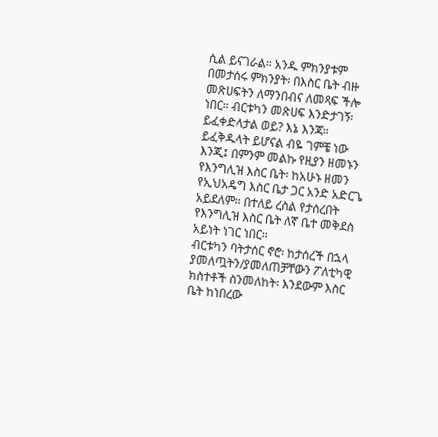ሲል ይናገራል። አንዱ ምክንያቱም በመታሰሩ ምክንያት፡ በእስር ቤት ብዙ መጽሀፍትን ለማንበብና ለመጻፍ ችሎ ነበር። ብርቱካን መጽሀፍ እንድታገኝ፡ ይፈቀድላታል ወይ? እኔ እንጃ። ይፈቅዱላት ይሆናል ብዬ ገምቼ ነው እንጂ፤ በምንም መልኩ የዚያን ዘመኑን የእንግሊዝ እስር ቤት፡ ከአሁኑ ዘመን የኢህአዴግ እስር ቤታ ጋር አንድ አድርጌ አይደለም። በተለይ ረስል የታሰረበት የእንግሊዝ እስር ቤት ለኛ ቤተ መቅደስ አይነት ነገር ነበር።
ብርቱካን ባትታሰር ኖሮ፡ ከታሰረች በኋላ ያመለጧትን/ያመለጠቻቸውን ፖለቲካዊ ክስተቶች ስንመለከት፡ እንደውም እስር ቤት ከነበረው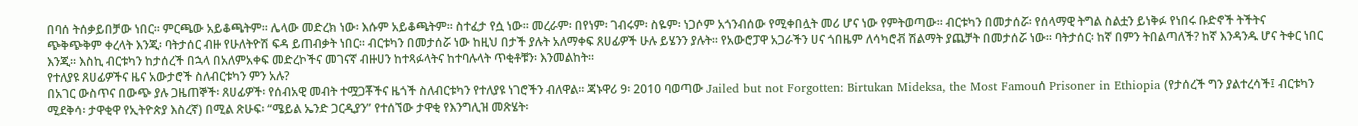በባሰ ትሰቃይበቻው ነበር። ምርጫው አይቆጫትም። ሌላው መድረክ ነው፡ እሱም አይቆጫትም። ስተፈታ የሷ ነው። መረራም፡ በየነም፡ ገብሩም፡ ስዬም፡ ነጋሶም አጎንብሰው የሚቀበሏት መሪ ሆና ነው የምትወጣው። ብርቱካን በመታሰሯ፡ የሰላማዊ ትግል ስልቷን ይነቅፉ የነበሩ ቡድኖች ትችትና ጭቅጭቅም ቀረላት እንጂ፡ ባትታሰር ብዙ የሁለትዮሽ ፍዳ ይጠብቃት ነበር። ብርቱካን በመታሰሯ ነው ከዚህ በታች ያሉት አለማቀፍ ጸሀፊዎች ሁሉ ይሄንን ያሉት። የአውሮፓዋ አጋራችን ሀና ጎበዜም ለሳካሮቭ ሽልማት ያጨቻት በመታሰሯ ነው። ባትታሰር፡ ከኛ በምን ትበልጣለች? ከኛ እንዳንዱ ሆና ትቀር ነበር እንጂ። እስኪ ብርቱካን ከታሰረች በኋላ በአለምአቀፍ መድረኮችና መገናኛ ብዙሀን ከተጻፉላትና ከተባሉላት ጥቂቶቹን፡ እንመልከት።
የተለያዩ ጸሀፊዎችና ዜና አውታሮች ስለብርቱካን ምን አሉ?
በአገር ውስጥና በውጭ ያሉ ጋዜጠኞች፡ ጸሀፊዎች፡ የሰብአዊ መብት ተሟጋቾችና ዜጎች ስለብርቱካን የተለያዩ ነገሮችን ብለዋል። ጃኑዋሪ 9፡ 2010 ባወጣው Jailed but not Forgotten: Birtukan Mideksa, the Most Famouሰ Prisoner in Ethiopia (የታሰረች ግን ያልተረሳች፤ ብርቱካን ሚደቅሳ፡ ታዋቂዋ የኢትዮጵያ እስረኛ) በሚል ጽሁፍ፡ “ሜይል ኤንድ ጋርዲያን” የተሰኘው ታዋቂ የእንግሊዝ መጽሄት፡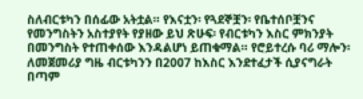ስለብርቱካን በሰፊው አትቷል። የእናቷን፡ የጓደኞቿን፡ የቤተሰቦቿንና የመንግስትን አስተያየት የያዘው ይህ ጽሁፍ፡ የብርቱካን እስር ምክንያት በመንግስት የተጠቀሰው እንዳልሆነ ይጠቁማል። የሮይተረሱ ባሪ ማሎን፡ ለመጀመሪያ ግዜ ብርቱካንን በ2007 ከእስር እንደተፈታች ሲያናግራት በጣም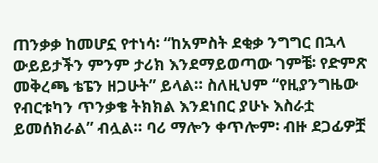ጠንቃቃ ከመሆኗ የተነሳ፡ “ከአምስት ደቂቃ ንግግር በኋላ ውይይታችን ምንም ታሪክ እንደማይወጣው ገምቼ፡ የድምጽ መቅረጫ ቴፔን ዘጋሁት” ይላል። ስለዚህም “የዚያንግዜው የብርቱካን ጥንቃቄ ትክክል እንደነበር ያሁኑ እስራቷ ይመሰክራል” ብሏል። ባሪ ማሎን ቀጥሎም፡ ብዙ ደጋፊዎቿ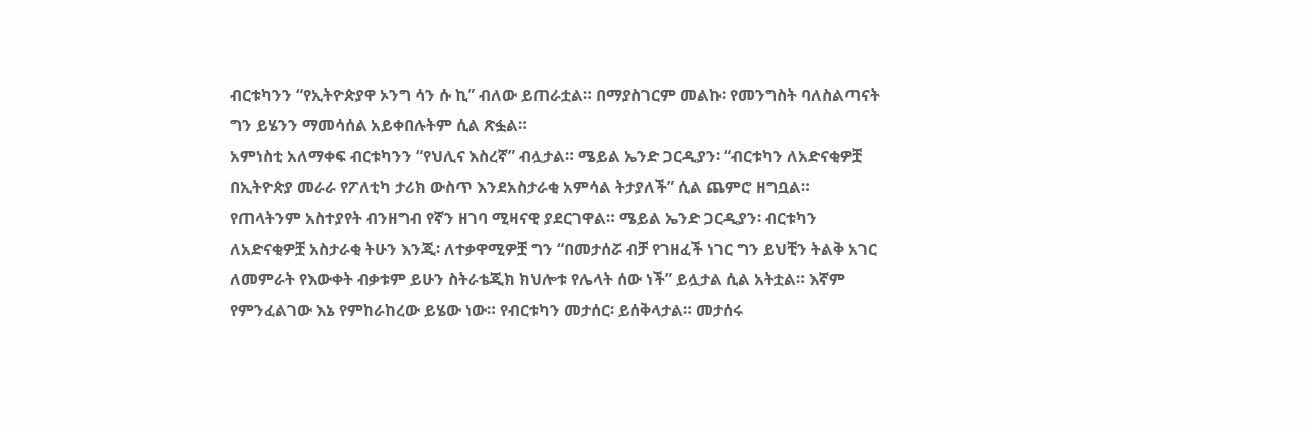ብርቱካንን “የኢትዮጵያዋ ኦንግ ሳን ሱ ኪ” ብለው ይጠራቷል። በማያስገርም መልኩ፡ የመንግስት ባለስልጣናት ግን ይሄንን ማመሳሰል አይቀበሉትም ሲል ጽፏል።
አምነስቲ አለማቀፍ ብርቱካንን “የህሊና እስረኛ” ብሏታል። ሜይል ኤንድ ጋርዲያን፡ “ብርቱካን ለአድናቂዎቿ በኢትዮጵያ መራራ የፖለቲካ ታሪክ ውስጥ እንደአስታራቂ አምሳል ትታያለች” ሲል ጨምሮ ዘግቧል። የጠላትንም አስተያየት ብንዘግብ የኛን ዘገባ ሚዛናዊ ያደርገዋል። ሜይል ኤንድ ጋርዲያን፡ ብርቱካን ለአድናቂዎቿ አስታራቂ ትሁን እንጂ፡ ለተቃዋሚዎቿ ግን “በመታሰሯ ብቻ የገዘፈች ነገር ግን ይህቺን ትልቅ አገር ለመምራት የእውቀት ብቃቱም ይሁን ስትራቴጂክ ክህሎቱ የሌላት ሰው ነች” ይሏታል ሲል አትቷል። እኛም የምንፈልገው እኔ የምከራከረው ይሄው ነው። የብርቱካን መታሰር፡ ይሰቅላታል። መታሰሩ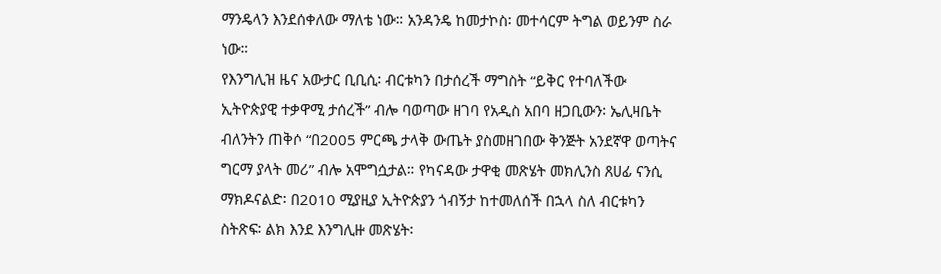ማንዴላን እንደሰቀለው ማለቴ ነው። አንዳንዴ ከመታኮስ፡ መተሳርም ትግል ወይንም ስራ ነው።
የእንግሊዝ ዜና አውታር ቢቢሲ፡ ብርቱካን በታሰረች ማግስት “ይቅር የተባለችው ኢትዮጵያዊ ተቃዋሚ ታሰረች” ብሎ ባወጣው ዘገባ የአዲስ አበባ ዘጋቢውን፡ ኤሊዛቤት ብለንትን ጠቅሶ “በ2005 ምርጫ ታላቅ ውጤት ያስመዘገበው ቅንጅት አንደኛዋ ወጣትና ግርማ ያላት መሪ” ብሎ አሞግሷታል። የካናዳው ታዋቂ መጽሄት መክሊንስ ጸሀፊ ናንሲ ማክዶናልድ፡ በ2010 ሚያዚያ ኢትዮጵያን ጎብኝታ ከተመለሰች በኋላ ስለ ብርቱካን ስትጽፍ፡ ልክ እንደ እንግሊዙ መጽሄት፡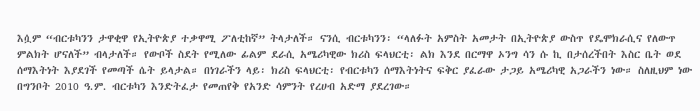እሷም “ብርቱካንን ታዋቂዋ የኢትዮጵያ ተቃዋሚ ፖለቲከኛ” ትላታለች። ናንሲ ብርቱካንን፡ “ላለፉት አምስት አመታት በኢትዮጵያ ውስጥ የዴሞክራሲና የለውጥ ምልክት ሆናለች” ብላታለች። የውቦች ስደት የሚለው ፊልም ደራሲ አሜሪካዊው ክሪስ ፍላህርቲ፡ ልክ እንደ በርማዋ ኦንግ ሳን ሱ ኪ በታሰረችበት እስር ቤት ወደ ሰማእትነት እያደገች የመጣች ሴት ይላታል። በነገራችን ላይ፡ ክሪስ ፍላህርቲ፡ የብርቱካን ሰማእትነትና ፍቅር ያፈራው ታጋይ አሜሪካዊ አጋራችን ነው። ስለዚህም ነው በግንቦት 2010 ዓ.ም. ብርቱካን እንድትፈታ የመጠየቅ የአንድ ሳምንት የረሀብ አድማ ያደረገው።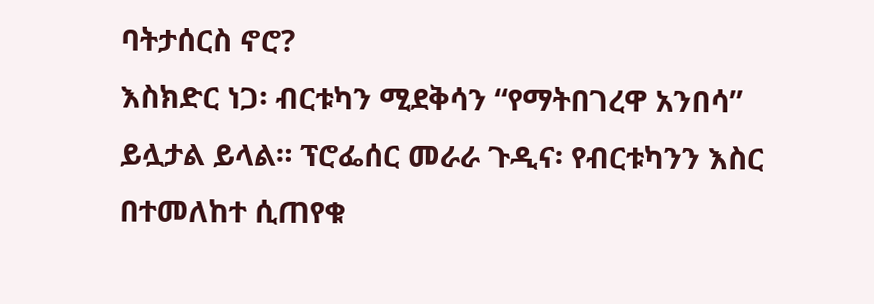ባትታሰርስ ኖሮ?
እስክድር ነጋ፡ ብርቱካን ሚደቅሳን “የማትበገረዋ አንበሳ” ይሏታል ይላል። ፕሮፌሰር መራራ ጉዲና፡ የብርቱካንን እስር በተመለከተ ሲጠየቁ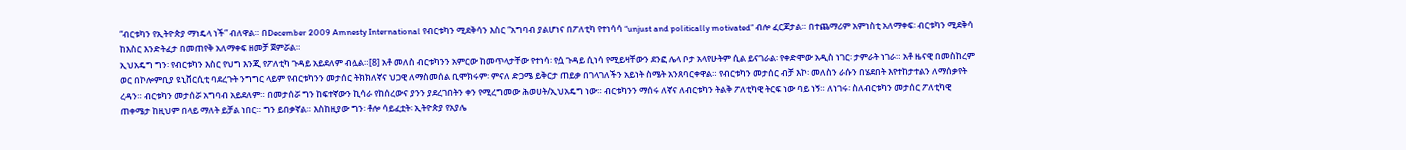“ብርቱካን የኢትዮጵያ ማነዴላ ነች” ብለዋል። በDecember 2009 Amnesty International የብርቱካን ሚደቅሳን እስር “አግባብ ያልሆነና በፖለቲካ የተነሳሳ “unjust and politically motivated” ብሎ ፈርጆታል። በተጨማሪም አምነስቲ አለማቀፍ፡ ብርቱካን ሚደቅሳ ከእስር እንድትፈታ በመጠየቅ አለማቀፍ ዘመቻ ጀምሯል።
ኢህአዴግ ግን፡ የብርቱካን እስር የህግ እንጂ የፖለቲካ ጉዳይ አይደለም ብሏል።[8] አቶ መለስ ብርቱካንን አምርው ከመጥላታቸው የተነሳ፡ የሷ ጉዳይ ሲነሳ የሚይዛቸውን ደንፎ ሌላ ቦታ አላየሁትም ሲል ይናገራል፡ የቀድሞው አዲስ ነገር፡ ታምራት ነገራ። አቶ ዜናዊ በመስከረም ወር በኮሎምቢያ ዩኒቨርሲቲ ባደረጉት ንግግር ላይም የብርቱካንን መታሰር ትክክለኛና ህጋዊ ለማስመሰል ቢሞክሩም፡ ምናለ ድጋሜ ይቅርታ ጠይቃ በገላገለችን አይነት ስሜት አንጸባርቀዋል። የብርቱካን መታሰር ብቻ እኮ፡ መለስን ራሱን በሄደበት እየተከታተልን ለማሰቃየት ረዳን። ብርቱካን መታሰሯ አግባብ አይደለም። በመታሰሯ ግን ከፍተኛውን ኪሳራ የከሰረውና ያንን ያደረገበትን ቀን የሚረግመው ሕወሀት/ኢህአዴግ ነው። ብርቱካንን ማሰሩ ለኛና ለብርቱካን ትልቅ ፖለቲካዊ ትርፍ ነው ባይ ነኝ። ለነገሩ፡ ስለብርቱካን መታሰር ፖለቲካዊ ጠቀሜታ ከዚህም በላይ ማለት ይቻል ነበር። ግን ይበቃኛል። እስከዚያው ግን፡ ቶሎ ሳይፈቷት፡ ኢትዮጵያ የአያሌ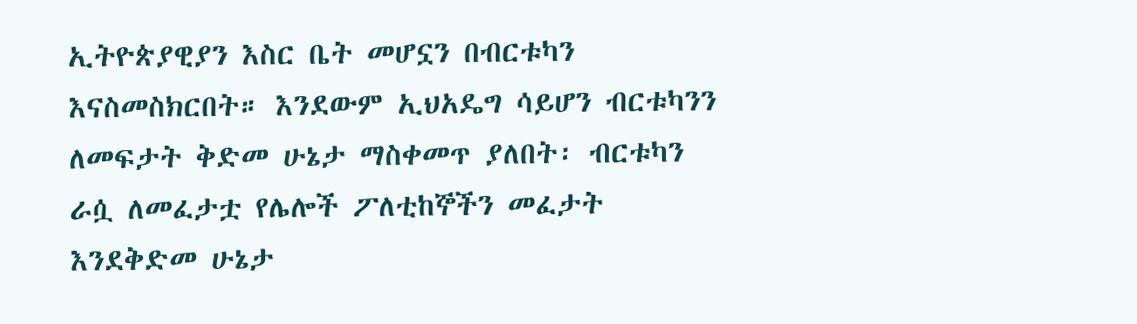ኢትዮጵያዊያን እስር ቤት መሆኗን በብርቱካን እናስመስክርበት። እንደውም ኢህአዴግ ሳይሆን ብርቱካንን ለመፍታት ቅድመ ሁኔታ ማስቀመጥ ያለበት፡ ብርቱካን ራሷ ለመፈታቷ የሌሎች ፖለቲከኞችን መፈታት እንደቅድመ ሁኔታ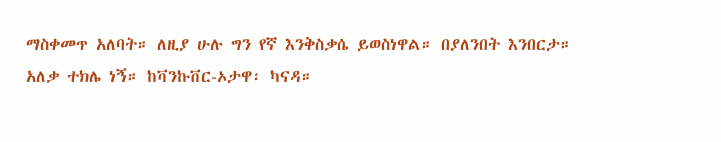ማስቀመጥ አለባት። ለዚያ ሁሉ ግን የኛ እንቅስቃሴ ይወስነዋል። በያለንበት እንበርታ።
አለቃ ተክሌ ነኝ። ከቫንኩቨር-ኦታዋ፡ ካናዳ።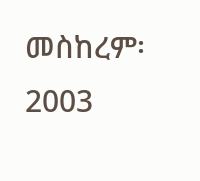መስከረም፡ 2003